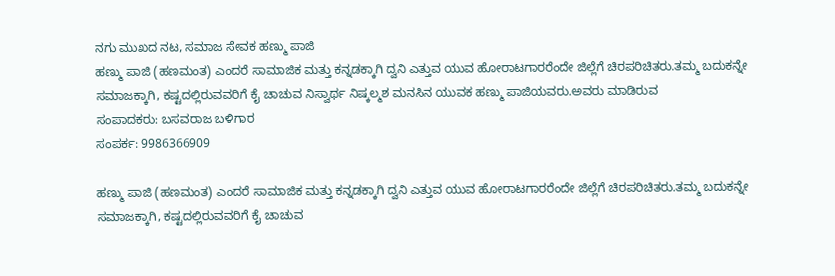ನಗು ಮುಖದ ನಟ, ಸಮಾಜ ಸೇವಕ ಹಣ್ಮು ಪಾಜಿ
ಹಣ್ಮು ಪಾಜಿ (ಹಣಮಂತ) ಎಂದರೆ ಸಾಮಾಜಿಕ ಮತ್ತು ಕನ್ನಡಕ್ಕಾಗಿ ದ್ವನಿ ಎತ್ತುವ ಯುವ ಹೋರಾಟಗಾರರೆಂದೇ ಜಿಲ್ಲೆಗೆ ಚಿರಪರಿಚಿತರು.ತಮ್ಮ ಬದುಕನ್ನೇ ಸಮಾಜಕ್ಕಾಗಿ, ಕಷ್ಟದಲ್ಲಿರುವವರಿಗೆ ಕೈ ಚಾಚುವ ನಿಸ್ವಾರ್ಥ ನಿಷ್ಕಲ್ಮಶ ಮನಸಿನ ಯುವಕ ಹಣ್ಮು ಪಾಜಿಯವರು.ಅವರು ಮಾಡಿರುವ
ಸಂಪಾದಕರು: ಬಸವರಾಜ ಬಳಿಗಾರ
ಸಂಪರ್ಕ: 9986366909

ಹಣ್ಮು ಪಾಜಿ (ಹಣಮಂತ) ಎಂದರೆ ಸಾಮಾಜಿಕ ಮತ್ತು ಕನ್ನಡಕ್ಕಾಗಿ ದ್ವನಿ ಎತ್ತುವ ಯುವ ಹೋರಾಟಗಾರರೆಂದೇ ಜಿಲ್ಲೆಗೆ ಚಿರಪರಿಚಿತರು.ತಮ್ಮ ಬದುಕನ್ನೇ ಸಮಾಜಕ್ಕಾಗಿ, ಕಷ್ಟದಲ್ಲಿರುವವರಿಗೆ ಕೈ ಚಾಚುವ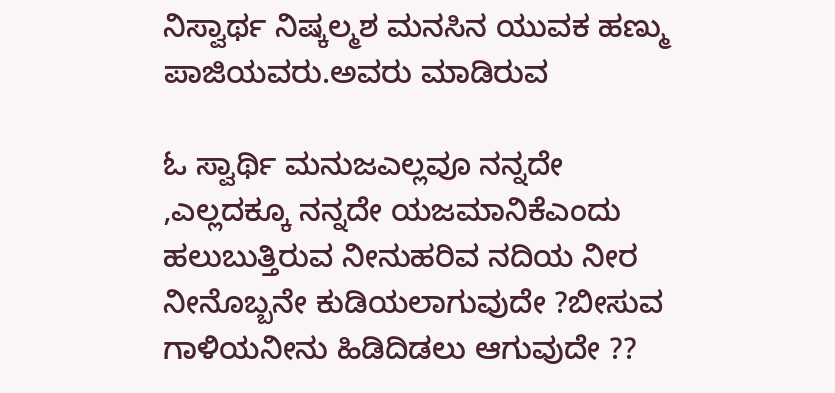ನಿಸ್ವಾರ್ಥ ನಿಷ್ಕಲ್ಮಶ ಮನಸಿನ ಯುವಕ ಹಣ್ಮು ಪಾಜಿಯವರು.ಅವರು ಮಾಡಿರುವ

ಓ ಸ್ವಾರ್ಥಿ ಮನುಜಎಲ್ಲವೂ ನನ್ನದೇ ,ಎಲ್ಲದಕ್ಕೂ ನನ್ನದೇ ಯಜಮಾನಿಕೆಎಂದು ಹಲುಬುತ್ತಿರುವ ನೀನುಹರಿವ ನದಿಯ ನೀರ ನೀನೊಬ್ಬನೇ ಕುಡಿಯಲಾಗುವುದೇ ?ಬೀಸುವ ಗಾಳಿಯನೀನು ಹಿಡಿದಿಡಲು ಆಗುವುದೇ ??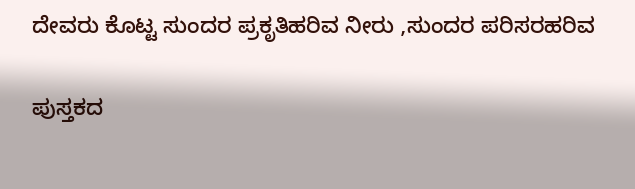ದೇವರು ಕೊಟ್ಟ ಸುಂದರ ಪ್ರಕೃತಿಹರಿವ ನೀರು ,ಸುಂದರ ಪರಿಸರಹರಿವ

ಪುಸ್ತಕದ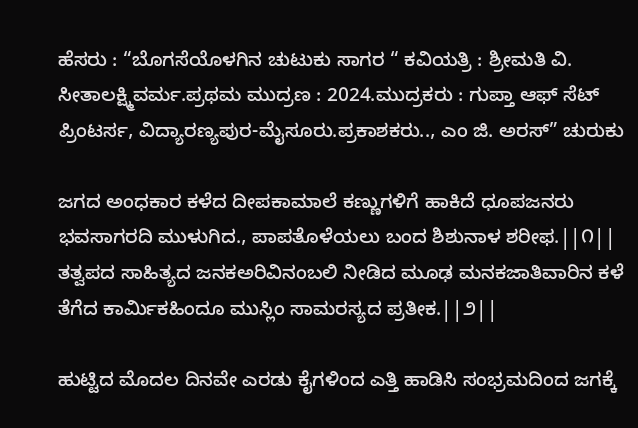ಹೆಸರು : “ಬೊಗಸೆಯೊಳಗಿನ ಚುಟುಕು ಸಾಗರ “ ಕವಿಯತ್ರಿ : ಶ್ರೀಮತಿ ವಿ. ಸೀತಾಲಕ್ಷ್ಮಿವರ್ಮ.ಪ್ರಥಮ ಮುದ್ರಣ : 2024.ಮುದ್ರಕರು : ಗುಪ್ತಾ ಆಫ್ ಸೆಟ್ ಪ್ರಿಂಟರ್ಸ, ವಿದ್ಯಾರಣ್ಯಪುರ-ಮೈಸೂರು.ಪ್ರಕಾಶಕರು.., ಎಂ ಜಿ. ಅರಸ್” ಚುರುಕು

ಜಗದ ಅಂಧಕಾರ ಕಳೆದ ದೀಪಕಾಮಾಲೆ ಕಣ್ಣುಗಳಿಗೆ ಹಾಕಿದೆ ಧೂಪಜನರು ಭವಸಾಗರದಿ ಮುಳುಗಿದ., ಪಾಪತೊಳೆಯಲು ಬಂದ ಶಿಶುನಾಳ ಶರೀಫ.||೧|| ತತ್ವಪದ ಸಾಹಿತ್ಯದ ಜನಕಅರಿವಿನಂಬಲಿ ನೀಡಿದ ಮೂಢ ಮನಕಜಾತಿವಾರಿನ ಕಳೆ ತೆಗೆದ ಕಾರ್ಮಿಕಹಿಂದೂ ಮುಸ್ಲಿಂ ಸಾಮರಸ್ಯದ ಪ್ರತೀಕ.||೨||

ಹುಟ್ಟಿದ ಮೊದಲ ದಿನವೇ ಎರಡು ಕೈಗಳಿಂದ ಎತ್ತಿ ಹಾಡಿಸಿ ಸಂಭ್ರಮದಿಂದ ಜಗಕ್ಕೆ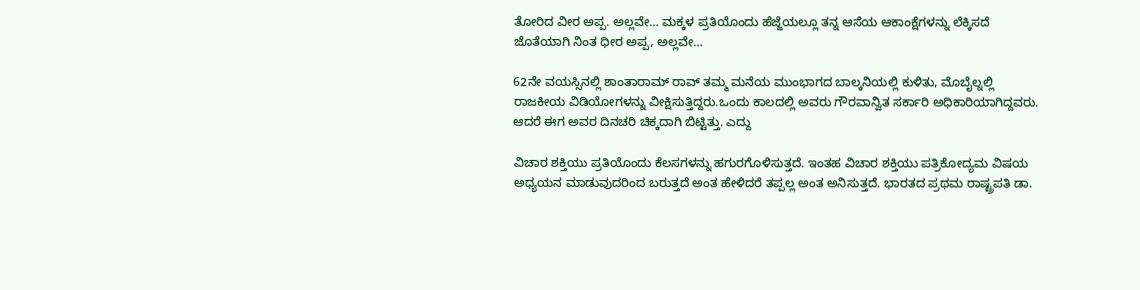ತೋರಿದ ವೀರ ಅಪ್ಪ. ಅಲ್ಲವೇ… ಮಕ್ಕಳ ಪ್ರತಿಯೊಂದು ಹೆಜ್ಜೆಯಲ್ಲೂ ತನ್ನ ಆಸೆಯ ಆಕಾಂಕ್ಷೆಗಳನ್ನು ಲೆಕ್ಕಿಸದೆ ಜೊತೆಯಾಗಿ ನಿಂತ ಧೀರ ಅಪ್ಪ, ಅಲ್ಲವೇ…

62ನೇ ವಯಸ್ಸಿನಲ್ಲಿ ಶಾಂತಾರಾಮ್ ರಾವ್ ತಮ್ಮ ಮನೆಯ ಮುಂಭಾಗದ ಬಾಲ್ಕನಿಯಲ್ಲಿ ಕುಳಿತು, ಮೊಬೈಲ್ನಲ್ಲಿ ರಾಜಕೀಯ ವಿಡಿಯೋಗಳನ್ನು ವೀಕ್ಷಿಸುತ್ತಿದ್ದರು.ಒಂದು ಕಾಲದಲ್ಲಿ ಅವರು ಗೌರವಾನ್ವಿತ ಸರ್ಕಾರಿ ಅಧಿಕಾರಿಯಾಗಿದ್ದವರು. ಆದರೆ ಈಗ ಅವರ ದಿನಚರಿ ಚಿಕ್ಕದಾಗಿ ಬಿಟ್ಟಿತ್ತು. ಎದ್ದು

ವಿಚಾರ ಶಕ್ತಿಯು ಪ್ರತಿಯೊಂದು ಕೆಲಸಗಳನ್ನು ಹಗುರಗೊಳಿಸುತ್ತದೆ. ಇಂತಹ ವಿಚಾರ ಶಕ್ತಿಯು ಪತ್ರಿಕೋದ್ಯಮ ವಿಷಯ ಅಧ್ಯಯನ ಮಾಡುವುದರಿಂದ ಬರುತ್ತದೆ ಅಂತ ಹೇಳಿದರೆ ತಪ್ಪಲ್ಲ ಅಂತ ಅನಿಸುತ್ತದೆ. ಭಾರತದ ಪ್ರಥಮ ರಾಷ್ಟ್ರಪತಿ ಡಾ.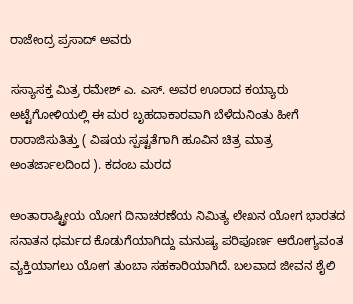ರಾಜೇಂದ್ರ ಪ್ರಸಾದ್ ಅವರು

ಸಸ್ಯಾಸಕ್ತ ಮಿತ್ರ ರಮೇಶ್ ಎ. ಎಸ್. ಅವರ ಊರಾದ ಕಯ್ಯಾರು ಅಟ್ಟೆಗೋಳಿಯಲ್ಲಿ ಈ ಮರ ಬೃಹದಾಕಾರವಾಗಿ ಬೆಳೆದುನಿಂತು ಹೀಗೆ ರಾರಾಜಿಸುತಿತ್ತು ( ವಿಷಯ ಸ್ಪಷ್ಟತೆಗಾಗಿ ಹೂವಿನ ಚಿತ್ರ ಮಾತ್ರ ಅಂತರ್ಜಾಲದಿಂದ ). ಕದಂಬ ಮರದ

ಅಂತಾರಾಷ್ಟ್ರೀಯ ಯೋಗ ದಿನಾಚರಣೆಯ ನಿಮಿತ್ಯ ಲೇಖನ ಯೋಗ ಭಾರತದ ಸನಾತನ ಧರ್ಮದ ಕೊಡುಗೆಯಾಗಿದ್ದು ಮನುಷ್ಯ ಪರಿಪೂರ್ಣ ಆರೋಗ್ಯವಂತ ವ್ಯಕ್ತಿಯಾಗಲು ಯೋಗ ತುಂಬಾ ಸಹಕಾರಿಯಾಗಿದೆ. ಬಲವಾದ ಜೀವನ ಶೈಲಿ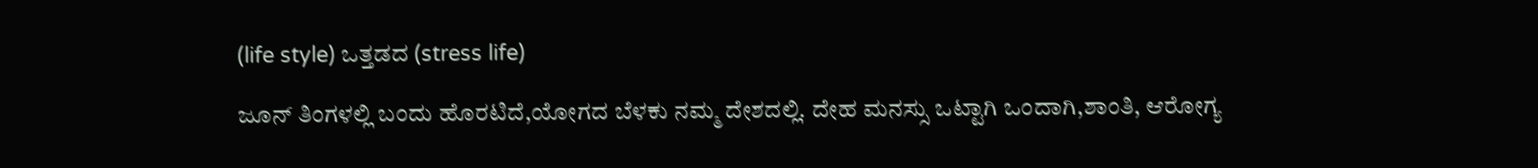(life style) ಒತ್ತಡದ (stress life)

ಜೂನ್ ತಿಂಗಳಲ್ಲಿ ಬಂದು ಹೊರಟಿದೆ,ಯೋಗದ ಬೆಳಕು ನಮ್ಮ ದೇಶದಲ್ಲಿ. ದೇಹ ಮನಸ್ಸು ಒಟ್ಟಾಗಿ ಒಂದಾಗಿ,ಶಾಂತಿ, ಆರೋಗ್ಯ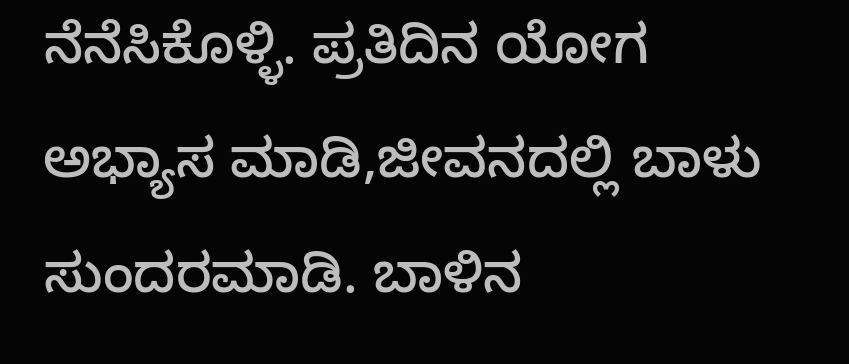ನೆನೆಸಿಕೊಳ್ಳಿ. ಪ್ರತಿದಿನ ಯೋಗ ಅಭ್ಯಾಸ ಮಾಡಿ,ಜೀವನದಲ್ಲಿ ಬಾಳು ಸುಂದರಮಾಡಿ. ಬಾಳಿನ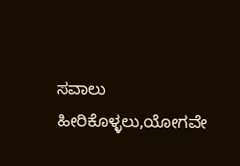ಸವಾಲು ಹೀರಿಕೊಳ್ಳಲು,ಯೋಗವೇ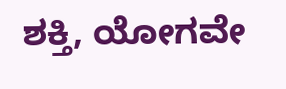ಶಕ್ತಿ, ಯೋಗವೇ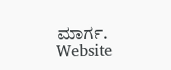ಮಾರ್ಗ.
Website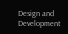Design and Development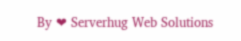By ❤ Serverhug Web Solutions